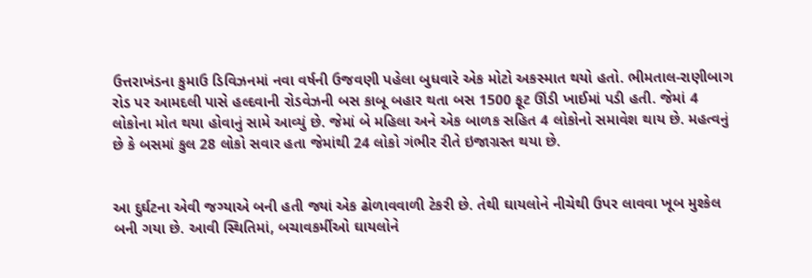ઉત્તરાખંડના કુમાઉ ડિવિઝનમાં નવા વર્ષની ઉજવણી પહેલા બુધવારે એક મોટો અકસ્માત થયો હતો. ભીમતાલ-રાણીબાગ રોડ પર આમદલી પાસે હલ્દવાની રોડવેઝની બસ કાબૂ બહાર થતા બસ 1500 ફૂટ ઊંડી ખાઈમાં પડી હતી. જેમાં 4 લોકોના મોત થયા હોવાનું સામે આવ્યું છે. જેમાં બે મહિલા અને એક બાળક સહિત 4 લોકોનો સમાવેશ થાય છે. મહત્વનું છે કે બસમાં કુલ 28 લોકો સવાર હતા જેમાંથી 24 લોકો ગંભીર રીતે ઇજાગ્રસ્ત થયા છે.


આ દુર્ઘટના એવી જગ્યાએ બની હતી જ્યાં એક ઢોળાવવાળી ટેકરી છે. તેથી ઘાયલોને નીચેથી ઉપર લાવવા ખૂબ મુશ્કેલ બની ગયા છે. આવી સ્થિતિમાં, બચાવકર્મીઓ ઘાયલોને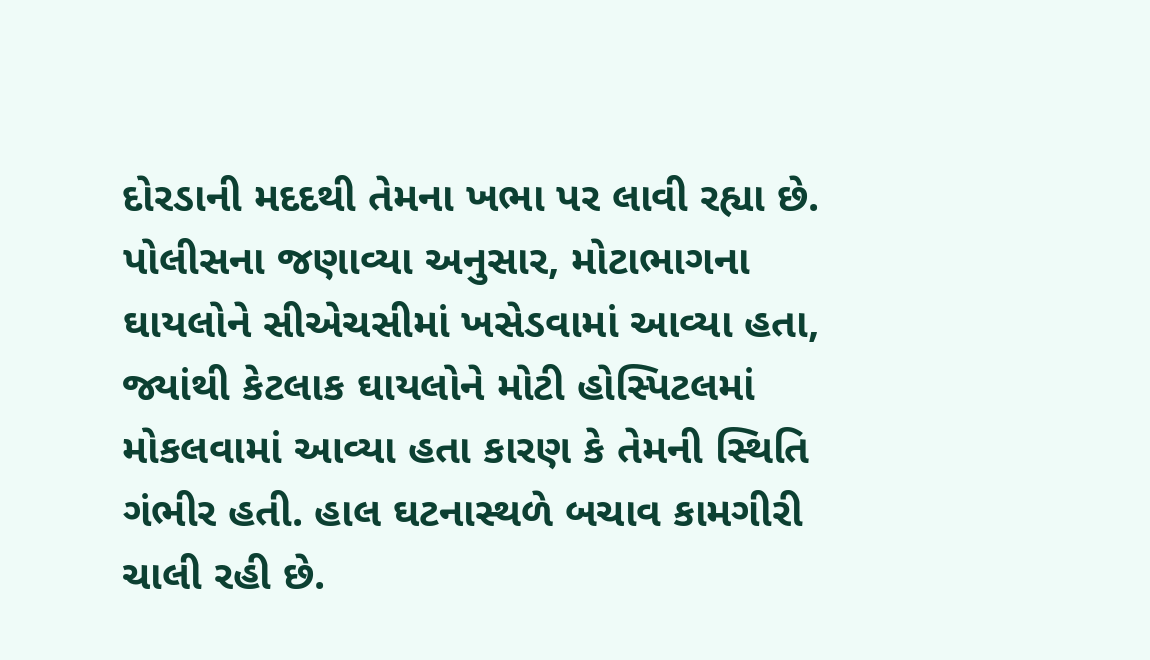દોરડાની મદદથી તેમના ખભા પર લાવી રહ્યા છે. પોલીસના જણાવ્યા અનુસાર, મોટાભાગના ઘાયલોને સીએચસીમાં ખસેડવામાં આવ્યા હતા, જ્યાંથી કેટલાક ઘાયલોને મોટી હોસ્પિટલમાં મોકલવામાં આવ્યા હતા કારણ કે તેમની સ્થિતિ ગંભીર હતી. હાલ ઘટનાસ્થળે બચાવ કામગીરી ચાલી રહી છે.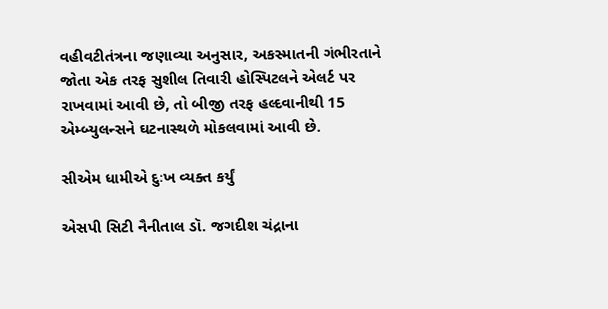વહીવટીતંત્રના જણાવ્યા અનુસાર, અકસ્માતની ગંભીરતાને જોતા એક તરફ સુશીલ તિવારી હોસ્પિટલને એલર્ટ પર રાખવામાં આવી છે, તો બીજી તરફ હલ્દવાનીથી 15 એમ્બ્યુલન્સને ઘટનાસ્થળે મોકલવામાં આવી છે.

સીએમ ધામીએ દુઃખ વ્યક્ત કર્યું

એસપી સિટી નૈનીતાલ ડૉ. જગદીશ ચંદ્રાના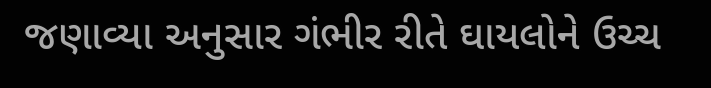જણાવ્યા અનુસાર ગંભીર રીતે ઘાયલોને ઉચ્ચ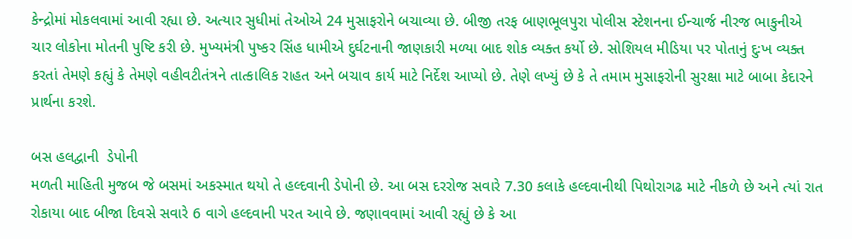કેન્દ્રોમાં મોકલવામાં આવી રહ્યા છે. અત્યાર સુધીમાં તેઓએ 24 મુસાફરોને બચાવ્યા છે. બીજી તરફ બાણભૂલપુરા પોલીસ સ્ટેશનના ઈન્ચાર્જ નીરજ ભાકુનીએ ચાર લોકોના મોતની પુષ્ટિ કરી છે. મુખ્યમંત્રી પુષ્કર સિંહ ધામીએ દુર્ઘટનાની જાણકારી મળ્યા બાદ શોક વ્યક્ત કર્યો છે. સોશિયલ મીડિયા પર પોતાનું દુઃખ વ્યક્ત કરતાં તેમણે કહ્યું કે તેમણે વહીવટીતંત્રને તાત્કાલિક રાહત અને બચાવ કાર્ય માટે નિર્દેશ આપ્યો છે. તેણે લખ્યું છે કે તે તમામ મુસાફરોની સુરક્ષા માટે બાબા કેદારને પ્રાર્થના કરશે.

બસ હલદ્વાની  ડેપોની
મળતી માહિતી મુજબ જે બસમાં અકસ્માત થયો તે હલ્દવાની ડેપોની છે. આ બસ દરરોજ સવારે 7.30 કલાકે હલ્દવાનીથી પિથોરાગઢ માટે નીકળે છે અને ત્યાં રાત રોકાયા બાદ બીજા દિવસે સવારે 6 વાગે હલ્દવાની પરત આવે છે. જણાવવામાં આવી રહ્યું છે કે આ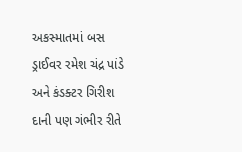અકસ્માતમાં બસ ડ્રાઈવર રમેશ ચંદ્ર પાંડે અને કંડક્ટર ગિરીશ દાની પણ ગંભીર રીતે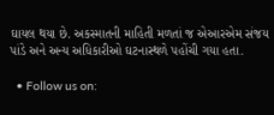ઘાયલ થયા છે. અકસ્માતની માહિતી મળતાં જ એઆરએમ સંજય પાંડે અને અન્ય અધિકારીઓ ઘટનાસ્થળે પહોંચી ગયા હતા.

  • Follow us on: